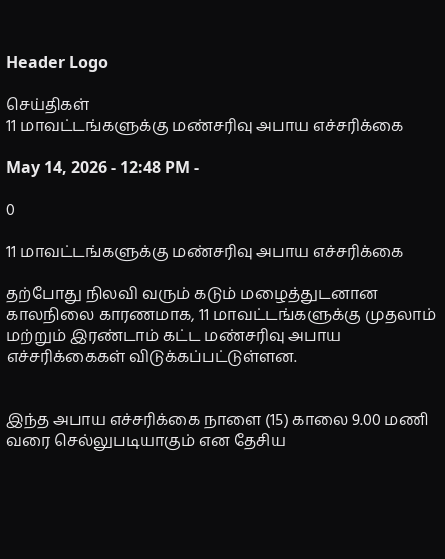Header Logo

செய்திகள்
11 மாவட்டங்களுக்கு மண்சரிவு அபாய எச்சரிக்கை

May 14, 2026 - 12:48 PM -

0

11 மாவட்டங்களுக்கு மண்சரிவு அபாய எச்சரிக்கை

தற்போது நிலவி வரும் கடும் மழைத்துடனான காலநிலை காரணமாக, 11 மாவட்டங்களுக்கு முதலாம் மற்றும் இரண்டாம் கட்ட மண்சரிவு அபாய எச்சரிக்கைகள் விடுக்கப்பட்டுள்ளன.


இந்த அபாய எச்சரிக்கை நாளை (15) காலை 9.00 மணி வரை செல்லுபடியாகும் என தேசிய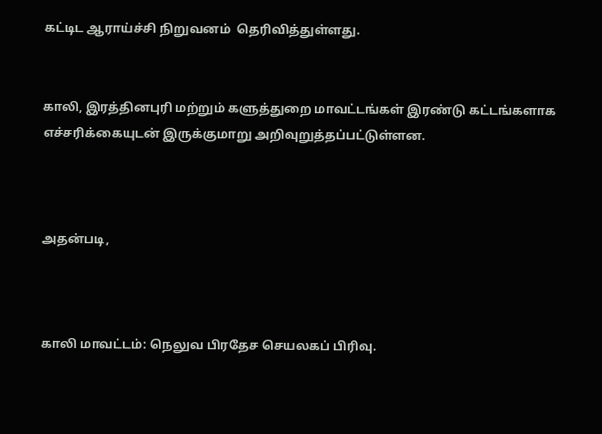கட்டிட ஆராய்ச்சி நிறுவனம்  தெரிவித்துள்ளது.


காலி, இரத்தினபுரி மற்றும் களுத்துறை மாவட்டங்கள் இரண்டு கட்டங்களாக எச்சரிக்கையுடன் இருக்குமாறு அறிவுறுத்தப்பட்டுள்ளன.



அதன்படி,



காலி மாவட்டம்: நெலுவ பிரதேச செயலகப் பிரிவு.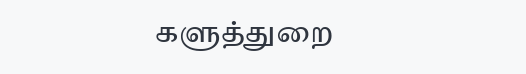களுத்துறை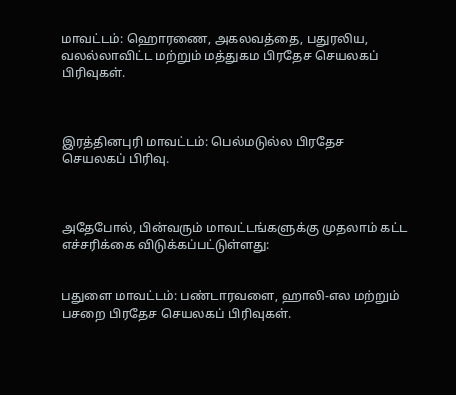மாவட்டம்: ஹொரணை, அகலவத்தை, பதுரலிய, வலல்லாவிட்ட மற்றும் மத்துகம பிரதேச செயலகப் பிரிவுகள்.



இரத்தினபுரி மாவட்டம்: பெல்மடுல்ல பிரதேச செயலகப் பிரிவு.



அதேபோல், பின்வரும் மாவட்டங்களுக்கு முதலாம் கட்ட எச்சரிக்கை விடுக்கப்பட்டுள்ளது:


பதுளை மாவட்டம்: பண்டாரவளை, ஹாலி-எல மற்றும் பசறை பிரதேச செயலகப் பிரிவுகள்.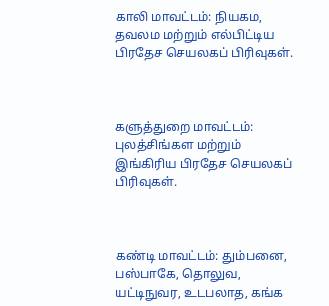காலி மாவட்டம்: நியகம, தவலம மற்றும் எல்பிட்டிய பிரதேச செயலகப் பிரிவுகள்.



களுத்துறை மாவட்டம்: புலத்சிங்கள மற்றும் இங்கிரிய பிரதேச செயலகப் பிரிவுகள்.



கண்டி மாவட்டம்: தும்பனை, பஸ்பாகே, தொலுவ, யட்டிநுவர, உடபலாத, கங்க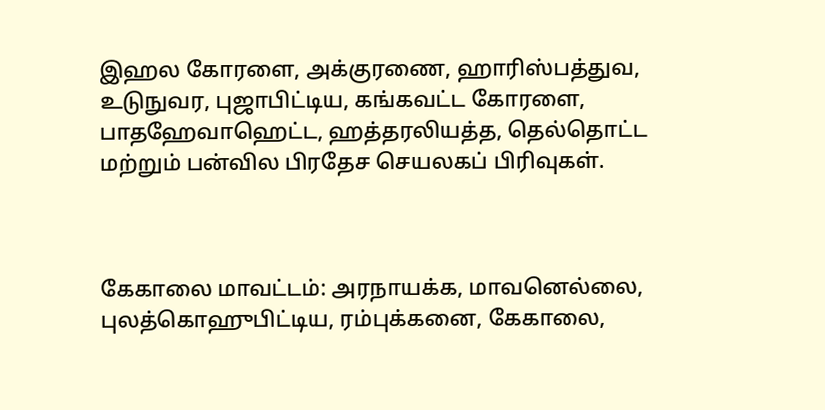இஹல கோரளை, அக்குரணை, ஹாரிஸ்பத்துவ, உடுநுவர, புஜாபிட்டிய, கங்கவட்ட கோரளை, பாதஹேவாஹெட்ட, ஹத்தரலியத்த, தெல்தொட்ட மற்றும் பன்வில பிரதேச செயலகப் பிரிவுகள்.



கேகாலை மாவட்டம்: அரநாயக்க, மாவனெல்லை, புலத்கொஹுபிட்டிய, ரம்புக்கனை, கேகாலை,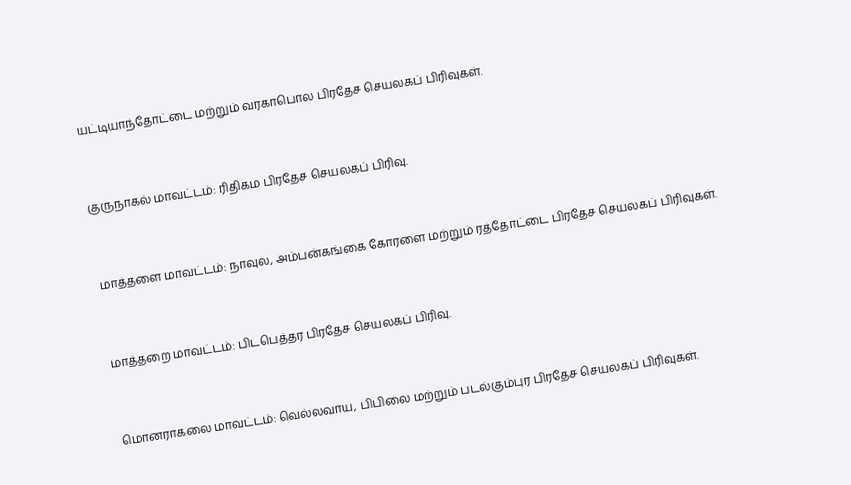யட்டியாந்தோட்டை மற்றும் வரகாபொல பிரதேச செயலகப் பிரிவுகள்.



குருநாகல் மாவட்டம்: ரிதிகம பிரதேச செயலகப் பிரிவு.



மாத்தளை மாவட்டம்: நாவுல, அம்பன்கங்கை கோரளை மற்றும் ரத்தோட்டை பிரதேச செயலகப் பிரிவுகள்.



மாத்தறை மாவட்டம்: பிடபெத்தர பிரதேச செயலகப் பிரிவு.



மொனராகலை மாவட்டம்: வெல்லவாய, பிபிலை மற்றும் படல்கும்புர பிரதேச செயலகப் பிரிவுகள்.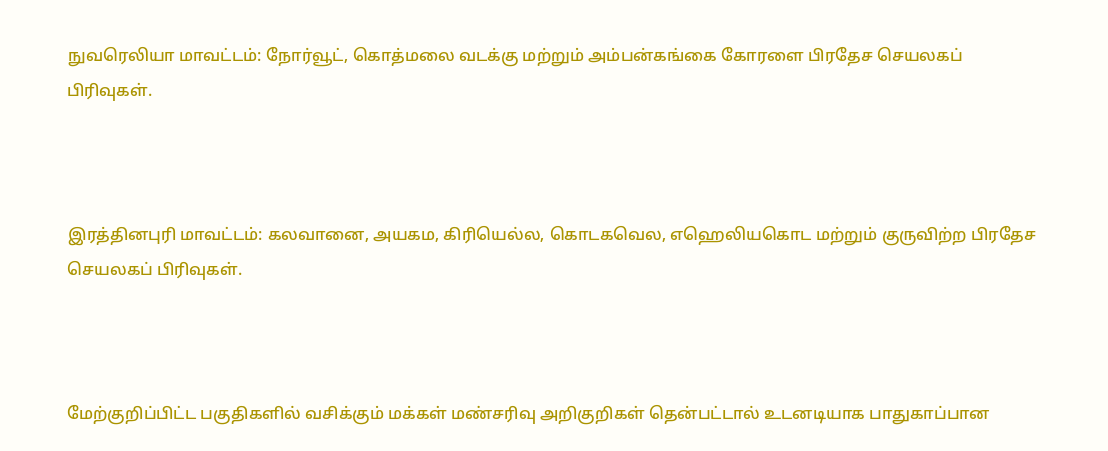நுவரெலியா மாவட்டம்: நோர்வூட், கொத்மலை வடக்கு மற்றும் அம்பன்கங்கை கோரளை பிரதேச செயலகப் பிரிவுகள்.



இரத்தினபுரி மாவட்டம்: கலவானை, அயகம, கிரியெல்ல, கொடகவெல, எஹெலியகொட மற்றும் குருவிற்ற பிரதேச செயலகப் பிரிவுகள்.



மேற்குறிப்பிட்ட பகுதிகளில் வசிக்கும் மக்கள் மண்சரிவு அறிகுறிகள் தென்பட்டால் உடனடியாக பாதுகாப்பான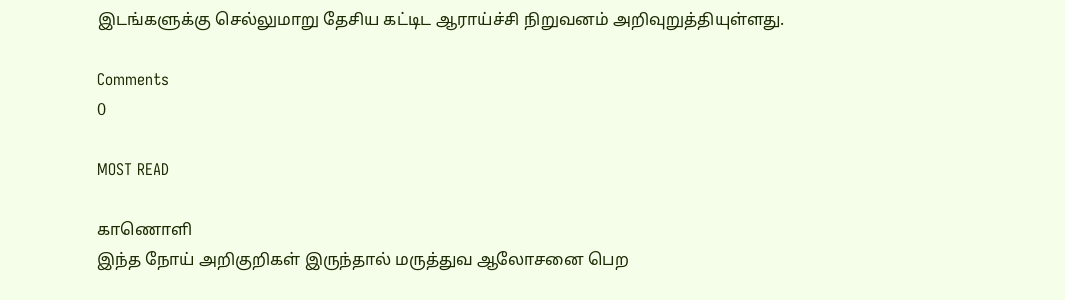இடங்களுக்கு செல்லுமாறு தேசிய கட்டிட ஆராய்ச்சி நிறுவனம் அறிவுறுத்தியுள்ளது.

Comments
0

MOST READ

காணொளி
இந்த நோய் அறிகுறிகள் இருந்தால் மருத்துவ ஆலோசனை பெற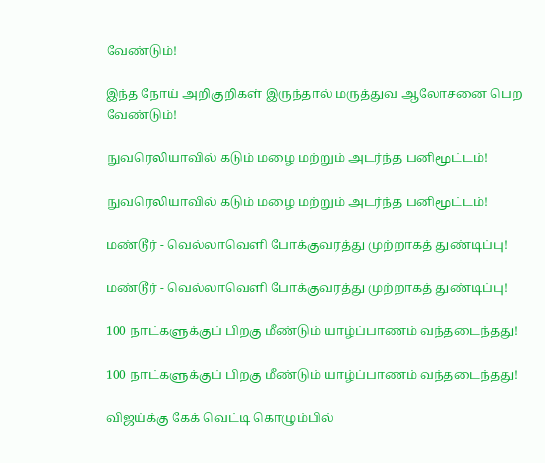வேண்டும்!

இந்த நோய் அறிகுறிகள் இருந்தால் மருத்துவ ஆலோசனை பெற வேண்டும்!

நுவரெலியாவில் கடும் மழை மற்றும் அடர்ந்த பனிமூட்டம்!

நுவரெலியாவில் கடும் மழை மற்றும் அடர்ந்த பனிமூட்டம்!

மண்டூர் - வெல்லாவெளி போக்குவரத்து முற்றாகத் துண்டிப்பு!

மண்டூர் - வெல்லாவெளி போக்குவரத்து முற்றாகத் துண்டிப்பு!

100 நாட்களுக்குப் பிறகு மீண்டும் யாழ்ப்பாணம் வந்தடைந்தது!

100 நாட்களுக்குப் பிறகு மீண்டும் யாழ்ப்பாணம் வந்தடைந்தது!

விஜய்க்கு கேக் வெட்டி கொழும்பில்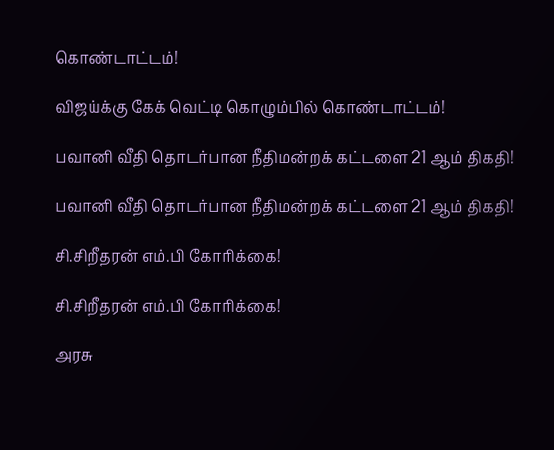கொண்டாட்டம்!

விஜய்க்கு கேக் வெட்டி கொழும்பில் கொண்டாட்டம்!

பவானி வீதி தொடர்பான நீதிமன்றக் கட்டளை 21 ஆம் திகதி!

பவானி வீதி தொடர்பான நீதிமன்றக் கட்டளை 21 ஆம் திகதி!

சி.சிறீதரன் எம்.பி கோரிக்கை!

சி.சிறீதரன் எம்.பி கோரிக்கை!

அரசு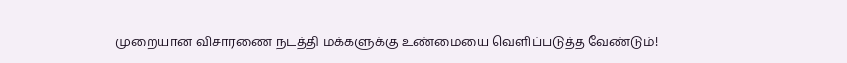முறையான விசாரணை நடத்தி மக்களுக்கு உண்மையை வெளிப்படுத்த வேண்டும்!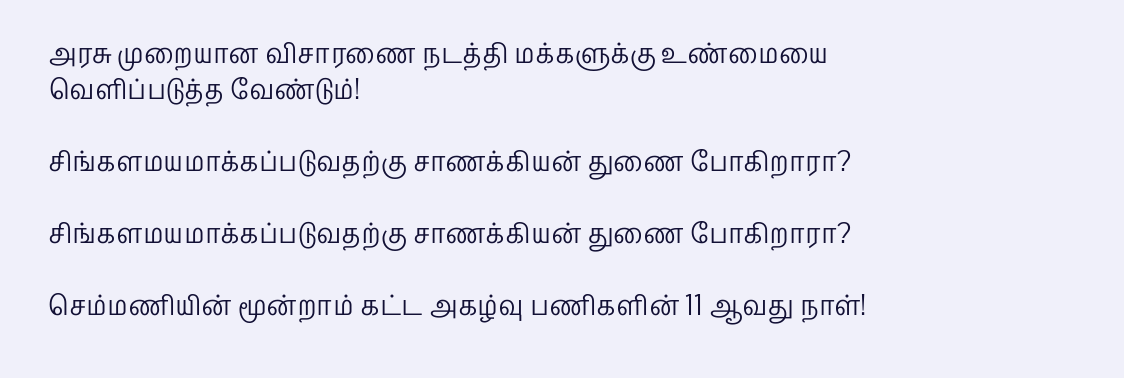அரசு முறையான விசாரணை நடத்தி மக்களுக்கு உண்மையை வெளிப்படுத்த வேண்டும்!

சிங்களமயமாக்கப்படுவதற்கு சாணக்கியன் துணை போகிறாரா?

சிங்களமயமாக்கப்படுவதற்கு சாணக்கியன் துணை போகிறாரா?

செம்மணியின் மூன்றாம் கட்ட அகழ்வு பணிகளின் 11 ஆவது நாள்!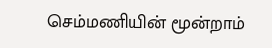செம்மணியின் மூன்றாம்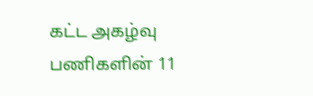கட்ட அகழ்வு பணிகளின் 11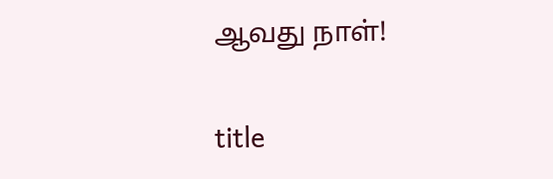ஆவது நாள்!

title